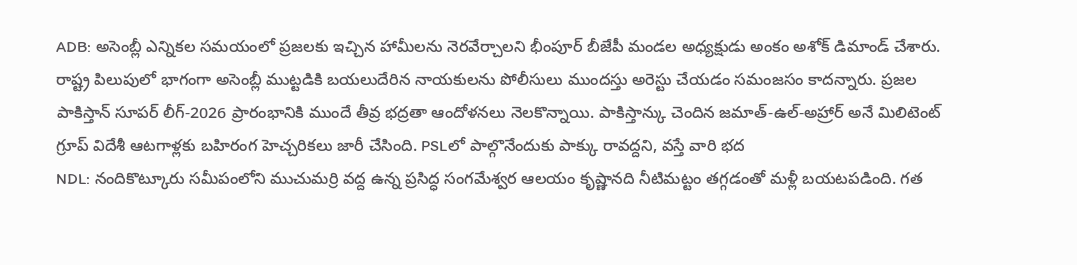ADB: అసెంబ్లీ ఎన్నికల సమయంలో ప్రజలకు ఇచ్చిన హామీలను నెరవేర్చాలని భీంపూర్ బీజేపీ మండల అధ్యక్షుడు అంకం అశోక్ డిమాండ్ చేశారు. రాష్ట్ర పిలుపులో భాగంగా అసెంబ్లీ ముట్టడికి బయలుదేరిన నాయకులను పోలీసులు ముందస్తు అరెస్టు చేయడం సమంజసం కాదన్నారు. ప్రజల
పాకిస్తాన్ సూపర్ లీగ్-2026 ప్రారంభానికి ముందే తీవ్ర భద్రతా ఆందోళనలు నెలకొన్నాయి. పాకిస్తాన్కు చెందిన జమాత్-ఉల్-అహ్రార్ అనే మిలిటెంట్ గ్రూప్ విదేశీ ఆటగాళ్లకు బహిరంగ హెచ్చరికలు జారీ చేసింది. PSLలో పాల్గొనేందుకు పాక్కు రావద్దని, వస్తే వారి భద
NDL: నందికొట్కూరు సమీపంలోని ముచుమర్రి వద్ద ఉన్న ప్రసిద్ధ సంగమేశ్వర ఆలయం కృష్ణానది నీటిమట్టం తగ్గడంతో మళ్లీ బయటపడింది. గత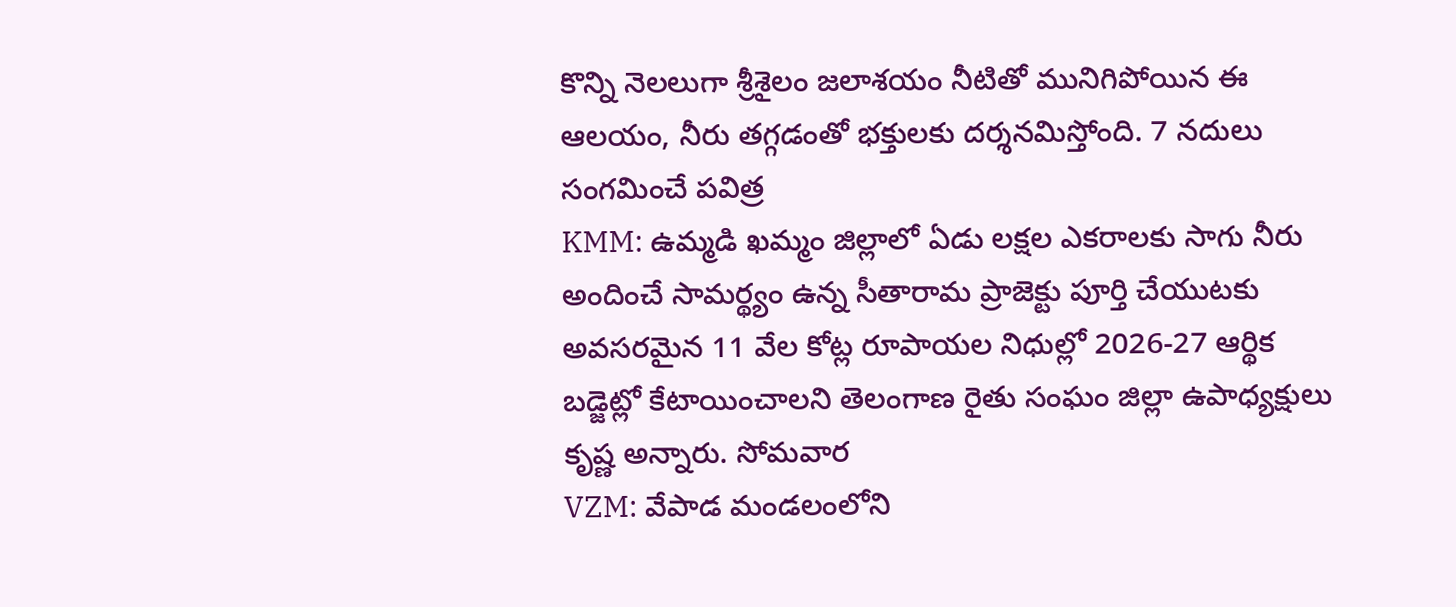కొన్ని నెలలుగా శ్రీశైలం జలాశయం నీటితో మునిగిపోయిన ఈ ఆలయం, నీరు తగ్గడంతో భక్తులకు దర్శనమిస్తోంది. 7 నదులు సంగమించే పవిత్ర
KMM: ఉమ్మడి ఖమ్మం జిల్లాలో ఏడు లక్షల ఎకరాలకు సాగు నీరు అందించే సామర్థ్యం ఉన్న సీతారామ ప్రాజెక్టు పూర్తి చేయుటకు అవసరమైన 11 వేల కోట్ల రూపాయల నిధుల్లో 2026-27 ఆర్థిక బడ్జెట్లో కేటాయించాలని తెలంగాణ రైతు సంఘం జిల్లా ఉపాధ్యక్షులు కృష్ణ అన్నారు. సోమవార
VZM: వేపాడ మండలంలోని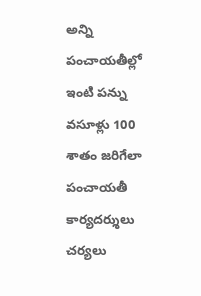అన్ని పంచాయతీల్లో ఇంటి పన్ను వసూళ్లు 100 శాతం జరిగేలా పంచాయతీ కార్యదర్శులు చర్యలు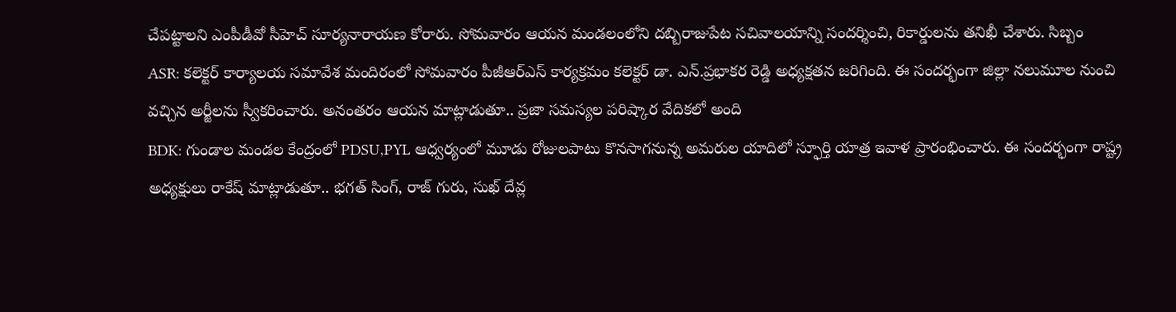చేపట్టాలని ఎంపీడీవో సీహెచ్ సూర్యనారాయణ కోరారు. సోమవారం ఆయన మండలంలోని దబ్బిరాజుపేట సచివాలయాన్ని సందర్శించి, రికార్డులను తనిఖీ చేశారు. సిబ్బం
ASR: కలెక్టర్ కార్యాలయ సమావేశ మందిరంలో సోమవారం పీజీఆర్ఎస్ కార్యక్రమం కలెక్టర్ డా. ఎన్.ప్రభాకర రెడ్డి అధ్యక్షతన జరిగింది. ఈ సందర్భంగా జిల్లా నలుమూల నుంచి వచ్చిన అర్జీలను స్వీకరించారు. అనంతరం ఆయన మాట్లాడుతూ.. ప్రజా సమస్యల పరిష్కార వేదికలో అంది
BDK: గుండాల మండల కేంద్రంలో PDSU,PYL ఆధ్వర్యంలో మూడు రోజులపాటు కొనసాగనున్న అమరుల యాదిలో స్ఫూర్తి యాత్ర ఇవాళ ప్రారంభించారు. ఈ సందర్భంగా రాష్ట్ర అధ్యక్షులు రాకేష్ మాట్లాడుతూ.. భగత్ సింగ్, రాజ్ గురు, సుఖ్ దేవ్ల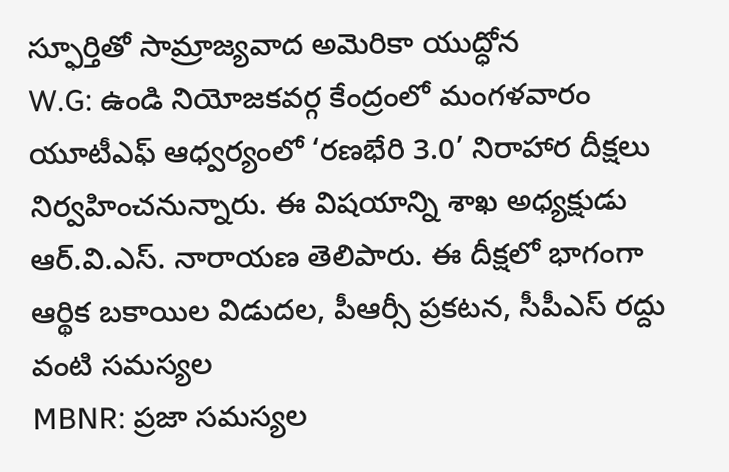స్ఫూర్తితో సామ్రాజ్యవాద అమెరికా యుద్ధోన
W.G: ఉండి నియోజకవర్గ కేంద్రంలో మంగళవారం యూటీఎఫ్ ఆధ్వర్యంలో ‘రణభేరి 3.0’ నిరాహార దీక్షలు నిర్వహించనున్నారు. ఈ విషయాన్ని శాఖ అధ్యక్షుడు ఆర్.వి.ఎస్. నారాయణ తెలిపారు. ఈ దీక్షలో భాగంగా ఆర్థిక బకాయిల విడుదల, పీఆర్సీ ప్రకటన, సీపీఎస్ రద్దు వంటి సమస్యల
MBNR: ప్రజా సమస్యల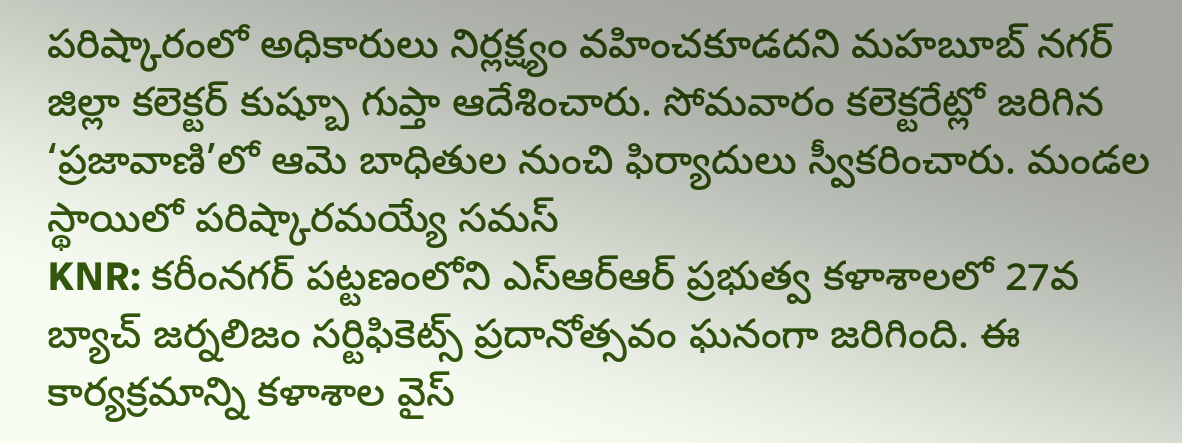పరిష్కారంలో అధికారులు నిర్లక్ష్యం వహించకూడదని మహబూబ్ నగర్ జిల్లా కలెక్టర్ కుష్బూ గుప్తా ఆదేశించారు. సోమవారం కలెక్టరేట్లో జరిగిన ‘ప్రజావాణి’లో ఆమె బాధితుల నుంచి ఫిర్యాదులు స్వీకరించారు. మండల స్థాయిలో పరిష్కారమయ్యే సమస్
KNR: కరీంనగర్ పట్టణంలోని ఎస్ఆర్ఆర్ ప్రభుత్వ కళాశాలలో 27వ బ్యాచ్ జర్నలిజం సర్టిఫికెట్స్ ప్రదానోత్సవం ఘనంగా జరిగింది. ఈ కార్యక్రమాన్ని కళాశాల వైస్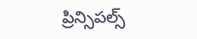ప్రిన్సిపల్స్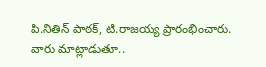పి.నితిన్ పాఠక్, టి.రాజయ్య ప్రారంభించారు. వారు మాట్లాడుతూ..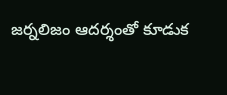జర్నలిజం ఆదర్శంతో కూడుక